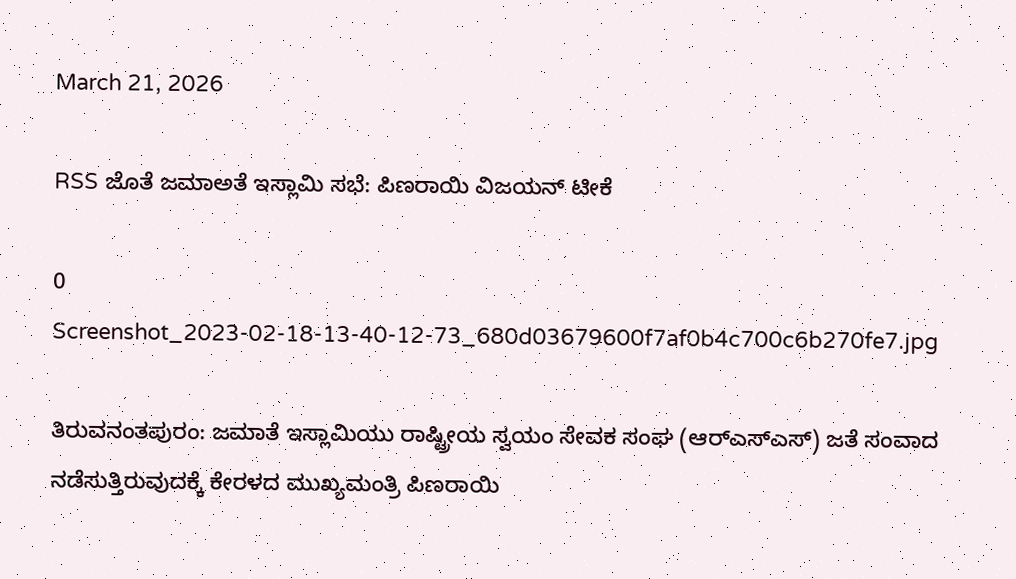March 21, 2026

RSS ಜೊತೆ ಜಮಾಅತೆ ಇಸ್ಲಾಮಿ ಸಭೆ: ಪಿಣರಾಯಿ ವಿಜಯನ್‌ ಟೀಕೆ

0
Screenshot_2023-02-18-13-40-12-73_680d03679600f7af0b4c700c6b270fe7.jpg

ತಿರುವನಂತಪುರಂ: ಜಮಾತೆ ಇಸ್ಲಾಮಿಯು ರಾಷ್ಟ್ರೀಯ ಸ್ವಯಂ ಸೇವಕ ಸಂಘ (ಆರ್‌ಎಸ್‌ಎಸ್‌) ಜತೆ ಸಂವಾದ ನಡೆಸುತ್ತಿರುವುದಕ್ಕೆ ಕೇರಳದ ಮುಖ್ಯಮಂತ್ರಿ ಪಿಣರಾಯಿ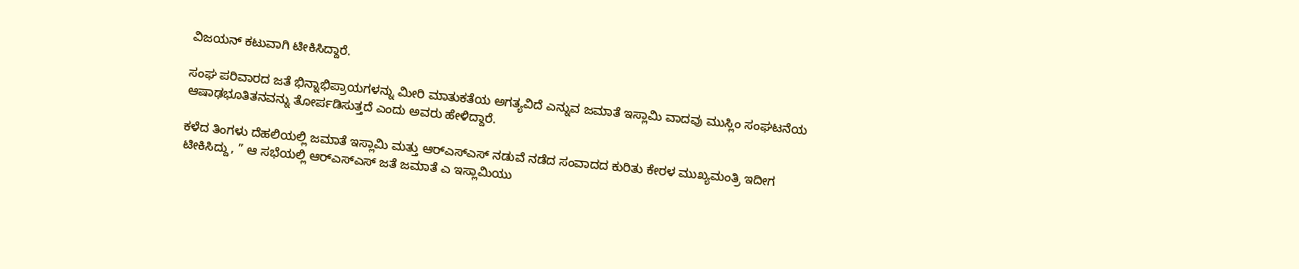ವಿಜಯನ್‌ ಕಟುವಾಗಿ ಟೀಕಿಸಿದ್ದಾರೆ.

ಸಂಘ ಪರಿವಾರದ ಜತೆ ಭಿನ್ನಾಭಿಪ್ರಾಯಗಳನ್ನು ಮೀರಿ ಮಾತುಕತೆಯ ಅಗತ್ಯವಿದೆ ಎನ್ನುವ ಜಮಾತೆ ಇಸ್ಲಾಮಿ ವಾದವು ಮುಸ್ಲಿಂ ಸಂಘಟನೆಯ ಆಷಾಢಭೂತಿತನವನ್ನು ತೋರ್ಪಡಿಸುತ್ತದೆ ಎಂದು ಅವರು ಹೇಳಿದ್ದಾರೆ.

ಕಳೆದ ತಿಂಗಳು ದೆಹಲಿಯಲ್ಲಿ ಜಮಾತೆ ಇಸ್ಲಾಮಿ ಮತ್ತು ಆರ್‌ಎಸ್‌ಎಸ್‌ ನಡುವೆ ನಡೆದ ಸಂವಾದದ ಕುರಿತು ಕೇರಳ ಮುಖ್ಯಮಂತ್ರಿ ಇದೀಗ ಟೀಕಿಸಿದ್ದು, ” ಆ ಸಭೆಯಲ್ಲಿ ಆರ್‌ಎಸ್‌ಎಸ್‌ ಜತೆ ಜಮಾತೆ ಎ ಇಸ್ಲಾಮಿಯು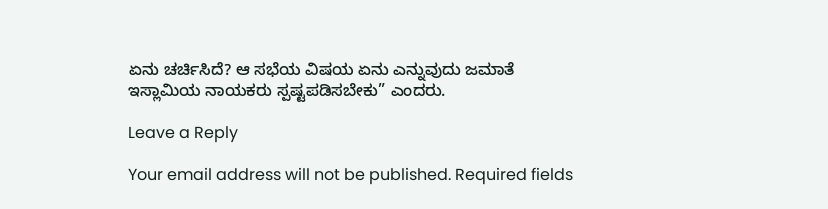ಏನು ಚರ್ಚಿಸಿದೆ? ಆ ಸಭೆಯ ವಿಷಯ ಏನು ಎನ್ನುವುದು ಜಮಾತೆ ಇಸ್ಲಾಮಿಯ ನಾಯಕರು ಸ್ಪಷ್ಟಪಡಿಸಬೇಕು” ಎಂದರು.

Leave a Reply

Your email address will not be published. Required fields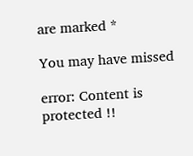are marked *

You may have missed

error: Content is protected !!